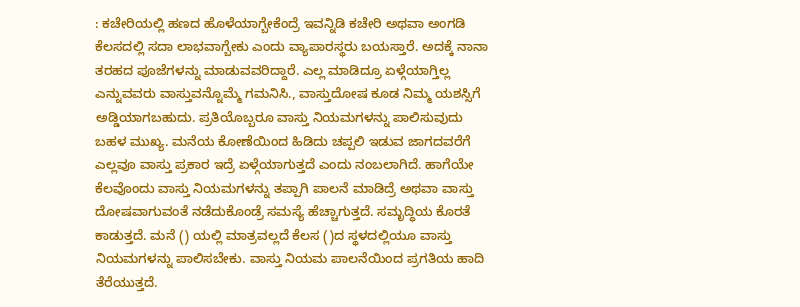: ಕಚೇರಿಯಲ್ಲಿ ಹಣದ ಹೊಳೆಯಾಗ್ಬೇಕೆಂದ್ರೆ ಇವನ್ನಿಡಿ ಕಚೇರಿ ಅಥವಾ ಅಂಗಡಿ ಕೆಲಸದಲ್ಲಿ ಸದಾ ಲಾಭವಾಗ್ಬೇಕು ಎಂದು ವ್ಯಾಪಾರಸ್ಥರು ಬಯಸ್ತಾರೆ. ಅದಕ್ಕೆ ನಾನಾ ತರಹದ ಪೂಜೆಗಳನ್ನು ಮಾಡುವವರಿದ್ದಾರೆ. ಎಲ್ಲ ಮಾಡಿದ್ರೂ ಏಳ್ಗೆಯಾಗ್ತಿಲ್ಲ ಎನ್ನುವವರು ವಾಸ್ತುವನ್ನೊಮ್ಮೆ ಗಮನಿಸಿ., ವಾಸ್ತುದೋಷ ಕೂಡ ನಿಮ್ಮ ಯಶಸ್ಸಿಗೆ ಅಡ್ಡಿಯಾಗಬಹುದು. ಪ್ರತಿಯೊಬ್ಬರೂ ವಾಸ್ತು ನಿಯಮಗಳನ್ನು ಪಾಲಿಸುವುದು ಬಹಳ ಮುಖ್ಯ. ಮನೆಯ ಕೋಣೆಯಿಂದ ಹಿಡಿದು ಚಪ್ಪಲಿ ಇಡುವ ಜಾಗದವರೆಗೆ ಎಲ್ಲವೂ ವಾಸ್ತು ಪ್ರಕಾರ ಇದ್ರೆ ಏಳ್ಗೆಯಾಗುತ್ತದೆ ಎಂದು ನಂಬಲಾಗಿದೆ. ಹಾಗೆಯೇ ಕೆಲವೊಂದು ವಾಸ್ತು ನಿಯಮಗಳನ್ನು ತಪ್ಪಾಗಿ ಪಾಲನೆ ಮಾಡಿದ್ರೆ ಅಥವಾ ವಾಸ್ತು ದೋಷವಾಗುವಂತೆ ನಡೆದುಕೊಂಡ್ರೆ ಸಮಸ್ಯೆ ಹೆಚ್ಚಾಗುತ್ತದೆ. ಸಮೃದ್ಧಿಯ ಕೊರತೆ ಕಾಡುತ್ತದೆ. ಮನೆ () ಯಲ್ಲಿ ಮಾತ್ರವಲ್ಲದೆ ಕೆಲಸ ()ದ ಸ್ಥಳದಲ್ಲಿಯೂ ವಾಸ್ತು ನಿಯಮಗಳನ್ನು ಪಾಲಿಸಬೇಕು. ವಾಸ್ತು ನಿಯಮ ಪಾಲನೆಯಿಂದ ಪ್ರಗತಿಯ ಹಾದಿ ತೆರೆಯುತ್ತದೆ.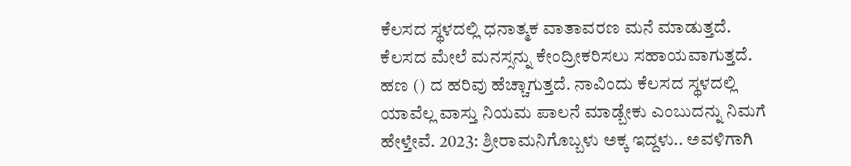ಕೆಲಸದ ಸ್ಥಳದಲ್ಲಿ ಧನಾತ್ಮಕ ವಾತಾವರಣ ಮನೆ ಮಾಡುತ್ತದೆ. ಕೆಲಸದ ಮೇಲೆ ಮನಸ್ಸನ್ನು ಕೇಂದ್ರೀಕರಿಸಲು ಸಹಾಯವಾಗುತ್ತದೆ. ಹಣ () ದ ಹರಿವು ಹೆಚ್ಚಾಗುತ್ತದೆ. ನಾವಿಂದು ಕೆಲಸದ ಸ್ಥಳದಲ್ಲಿ ಯಾವೆಲ್ಲ ವಾಸ್ತು ನಿಯಮ ಪಾಲನೆ ಮಾಡ್ಬೇಕು ಎಂಬುದನ್ನು ನಿಮಗೆ ಹೇಳ್ತೇವೆ. 2023: ಶ್ರೀರಾಮನಿಗೊಬ್ಬಳು ಅಕ್ಕ ಇದ್ದಳು.. ಅವಳಿಗಾಗಿ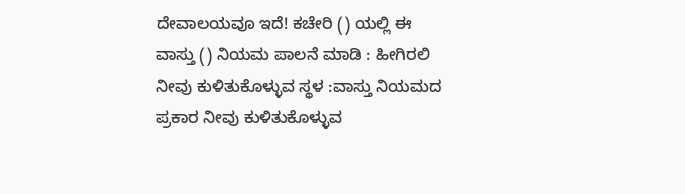ದೇವಾಲಯವೂ ಇದೆ! ಕಚೇರಿ () ಯಲ್ಲಿ ಈ ವಾಸ್ತು () ನಿಯಮ ಪಾಲನೆ ಮಾಡಿ : ಹೀಗಿರಲಿ ನೀವು ಕುಳಿತುಕೊಳ್ಳುವ ಸ್ಥಳ :ವಾಸ್ತು ನಿಯಮದ ಪ್ರಕಾರ ನೀವು ಕುಳಿತುಕೊಳ್ಳುವ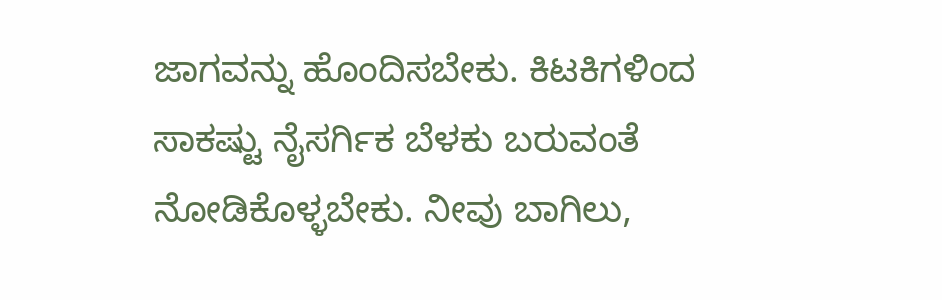ಜಾಗವನ್ನು ಹೊಂದಿಸಬೇಕು. ಕಿಟಕಿಗಳಿಂದ ಸಾಕಷ್ಟು ನೈಸರ್ಗಿಕ ಬೆಳಕು ಬರುವಂತೆ ನೋಡಿಕೊಳ್ಳಬೇಕು. ನೀವು ಬಾಗಿಲು,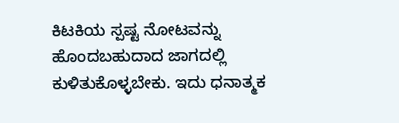ಕಿಟಕಿಯ ಸ್ಪಷ್ಟ ನೋಟವನ್ನು ಹೊಂದಬಹುದಾದ ಜಾಗದಲ್ಲಿ ಕುಳಿತುಕೊಳ್ಳಬೇಕು. ಇದು ಧನಾತ್ಮಕ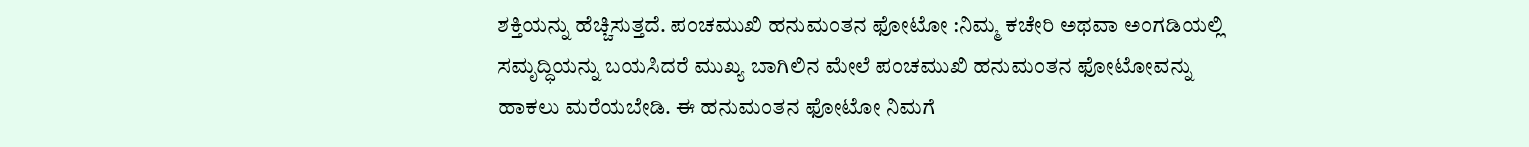ಶಕ್ತಿಯನ್ನು ಹೆಚ್ಚಿಸುತ್ತದೆ. ಪಂಚಮುಖಿ ಹನುಮಂತನ ಫೋಟೋ :ನಿಮ್ಮ ಕಚೇರಿ ಅಥವಾ ಅಂಗಡಿಯಲ್ಲಿ ಸಮೃದ್ಧಿಯನ್ನು ಬಯಸಿದರೆ ಮುಖ್ಯ ಬಾಗಿಲಿನ ಮೇಲೆ ಪಂಚಮುಖಿ ಹನುಮಂತನ ಫೋಟೋವನ್ನು ಹಾಕಲು ಮರೆಯಬೇಡಿ. ಈ ಹನುಮಂತನ ಫೋಟೋ ನಿಮಗೆ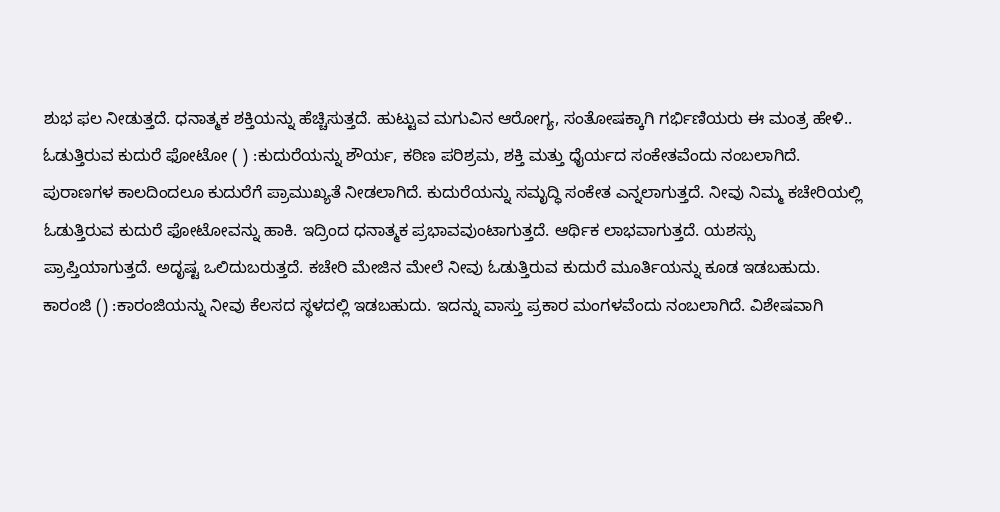ಶುಭ ಫಲ ನೀಡುತ್ತದೆ. ಧನಾತ್ಮಕ ಶಕ್ತಿಯನ್ನು ಹೆಚ್ಚಿಸುತ್ತದೆ. ಹುಟ್ಟುವ ಮಗುವಿನ ಆರೋಗ್ಯ, ಸಂತೋಷಕ್ಕಾಗಿ ಗರ್ಭಿಣಿಯರು ಈ ಮಂತ್ರ ಹೇಳಿ.. ಓಡುತ್ತಿರುವ ಕುದುರೆ ಫೋಟೋ ( ) :ಕುದುರೆಯನ್ನು ಶೌರ್ಯ, ಕಠಿಣ ಪರಿಶ್ರಮ, ಶಕ್ತಿ ಮತ್ತು ಧೈರ್ಯದ ಸಂಕೇತವೆಂದು ನಂಬಲಾಗಿದೆ. ಪುರಾಣಗಳ ಕಾಲದಿಂದಲೂ ಕುದುರೆಗೆ ಪ್ರಾಮುಖ್ಯತೆ ನೀಡಲಾಗಿದೆ. ಕುದುರೆಯನ್ನು ಸಮೃದ್ಧಿ ಸಂಕೇತ ಎನ್ನಲಾಗುತ್ತದೆ. ನೀವು ನಿಮ್ಮ ಕಚೇರಿಯಲ್ಲಿ ಓಡುತ್ತಿರುವ ಕುದುರೆ ಫೋಟೋವನ್ನು ಹಾಕಿ. ಇದ್ರಿಂದ ಧನಾತ್ಮಕ ಪ್ರಭಾವವುಂಟಾಗುತ್ತದೆ. ಆರ್ಥಿಕ ಲಾಭವಾಗುತ್ತದೆ. ಯಶಸ್ಸು ಪ್ರಾಪ್ತಿಯಾಗುತ್ತದೆ. ಅದೃಷ್ಟ ಒಲಿದುಬರುತ್ತದೆ. ಕಚೇರಿ ಮೇಜಿನ ಮೇಲೆ ನೀವು ಓಡುತ್ತಿರುವ ಕುದುರೆ ಮೂರ್ತಿಯನ್ನು ಕೂಡ ಇಡಬಹುದು. ಕಾರಂಜಿ () :ಕಾರಂಜಿಯನ್ನು ನೀವು ಕೆಲಸದ ಸ್ಥಳದಲ್ಲಿ ಇಡಬಹುದು. ಇದನ್ನು ವಾಸ್ತು ಪ್ರಕಾರ ಮಂಗಳವೆಂದು ನಂಬಲಾಗಿದೆ. ವಿಶೇಷವಾಗಿ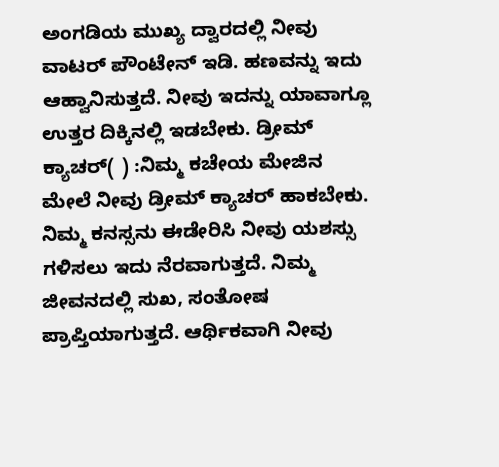ಅಂಗಡಿಯ ಮುಖ್ಯ ದ್ವಾರದಲ್ಲಿ ನೀವು ವಾಟರ್ ಪೌಂಟೇನ್ ಇಡಿ. ಹಣವನ್ನು ಇದು ಆಹ್ವಾನಿಸುತ್ತದೆ. ನೀವು ಇದನ್ನು ಯಾವಾಗ್ಲೂ ಉತ್ತರ ದಿಕ್ಕಿನಲ್ಲಿ ಇಡಬೇಕು. ಡ್ರೀಮ್ ಕ್ಯಾಚರ್( ) :ನಿಮ್ಮ ಕಚೇಯ ಮೇಜಿನ ಮೇಲೆ ನೀವು ಡ್ರೀಮ್ ಕ್ಯಾಚರ್ ಹಾಕಬೇಕು. ನಿಮ್ಮ ಕನಸ್ಸನು ಈಡೇರಿಸಿ ನೀವು ಯಶಸ್ಸು ಗಳಿಸಲು ಇದು ನೆರವಾಗುತ್ತದೆ. ನಿಮ್ಮ ಜೀವನದಲ್ಲಿ ಸುಖ, ಸಂತೋಷ ಪ್ರಾಪ್ತಿಯಾಗುತ್ತದೆ. ಆರ್ಥಿಕವಾಗಿ ನೀವು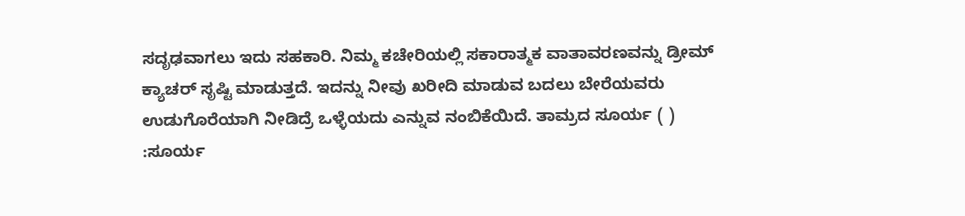ಸದೃಢವಾಗಲು ಇದು ಸಹಕಾರಿ. ನಿಮ್ಮ ಕಚೇರಿಯಲ್ಲಿ ಸಕಾರಾತ್ಮಕ ವಾತಾವರಣವನ್ನು ಡ್ರೀಮ್ ಕ್ಯಾಚರ್ ಸೃಷ್ಟಿ ಮಾಡುತ್ತದೆ. ಇದನ್ನು ನೀವು ಖರೀದಿ ಮಾಡುವ ಬದಲು ಬೇರೆಯವರು ಉಡುಗೊರೆಯಾಗಿ ನೀಡಿದ್ರೆ ಒಳ್ಳೆಯದು ಎನ್ನುವ ನಂಬಿಕೆಯಿದೆ. ತಾಮ್ರದ ಸೂರ್ಯ ( ) :ಸೂರ್ಯ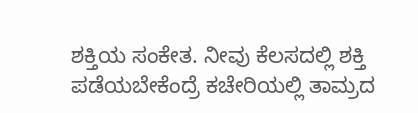ಶಕ್ತಿಯ ಸಂಕೇತ. ನೀವು ಕೆಲಸದಲ್ಲಿ ಶಕ್ತಿ ಪಡೆಯಬೇಕೆಂದ್ರೆ ಕಚೇರಿಯಲ್ಲಿ ತಾಮ್ರದ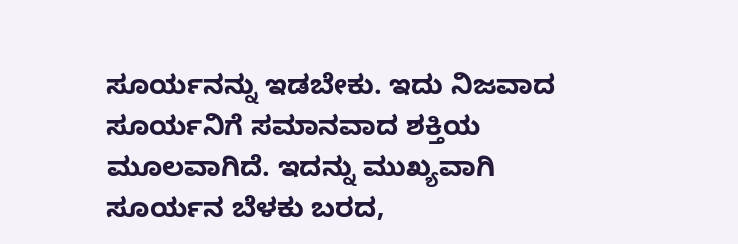ಸೂರ್ಯನನ್ನು ಇಡಬೇಕು. ಇದು ನಿಜವಾದ ಸೂರ್ಯನಿಗೆ ಸಮಾನವಾದ ಶಕ್ತಿಯ ಮೂಲವಾಗಿದೆ. ಇದನ್ನು ಮುಖ್ಯವಾಗಿ ಸೂರ್ಯನ ಬೆಳಕು ಬರದ,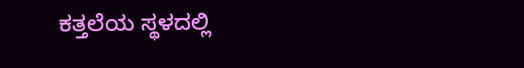ಕತ್ತಲೆಯ ಸ್ಥಳದಲ್ಲಿ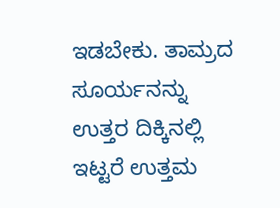ಇಡಬೇಕು. ತಾಮ್ರದ ಸೂರ್ಯನನ್ನು ಉತ್ತರ ದಿಕ್ಕಿನಲ್ಲಿ ಇಟ್ಟರೆ ಉತ್ತಮ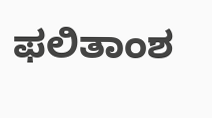ಫಲಿತಾಂಶ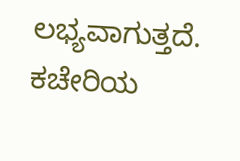ಲಭ್ಯವಾಗುತ್ತದೆ. ಕಚೇರಿಯ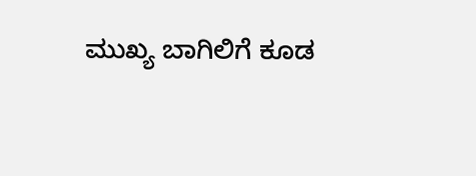ಮುಖ್ಯ ಬಾಗಿಲಿಗೆ ಕೂಡ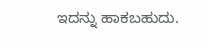ಇದನ್ನು ಹಾಕಬಹುದು.